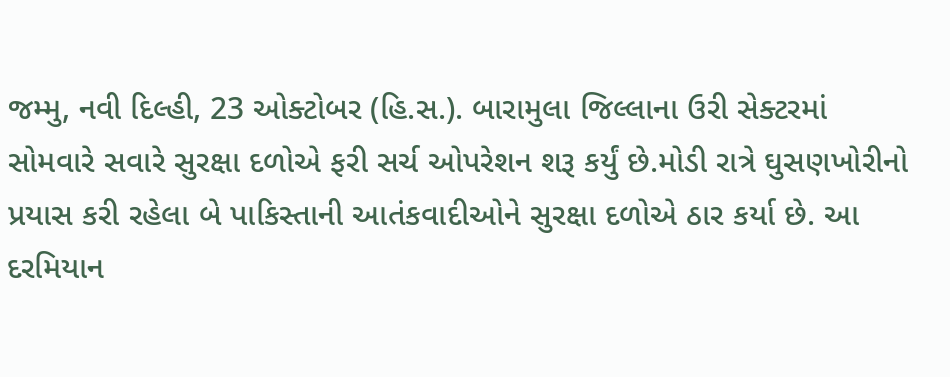જમ્મુ, નવી દિલ્હી, 23 ઓક્ટોબર (હિ.સ.). બારામુલા જિલ્લાના ઉરી સેક્ટરમાં સોમવારે સવારે સુરક્ષા દળોએ ફરી સર્ચ ઓપરેશન શરૂ કર્યું છે.મોડી રાત્રે ઘુસણખોરીનો પ્રયાસ કરી રહેલા બે પાકિસ્તાની આતંકવાદીઓને સુરક્ષા દળોએ ઠાર કર્યા છે. આ દરમિયાન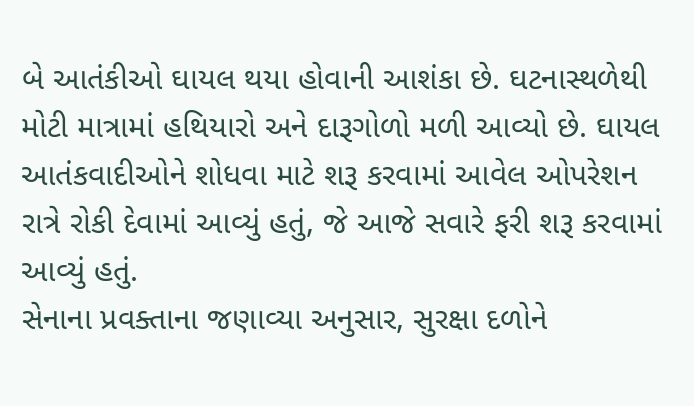બે આતંકીઓ ઘાયલ થયા હોવાની આશંકા છે. ઘટનાસ્થળેથી મોટી માત્રામાં હથિયારો અને દારૂગોળો મળી આવ્યો છે. ઘાયલ આતંકવાદીઓને શોધવા માટે શરૂ કરવામાં આવેલ ઓપરેશન રાત્રે રોકી દેવામાં આવ્યું હતું, જે આજે સવારે ફરી શરૂ કરવામાં આવ્યું હતું.
સેનાના પ્રવક્તાના જણાવ્યા અનુસાર, સુરક્ષા દળોને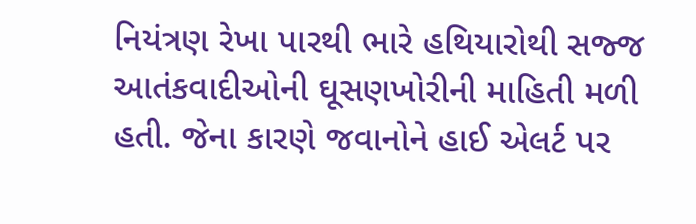નિયંત્રણ રેખા પારથી ભારે હથિયારોથી સજ્જ આતંકવાદીઓની ઘૂસણખોરીની માહિતી મળી હતી. જેના કારણે જવાનોને હાઈ એલર્ટ પર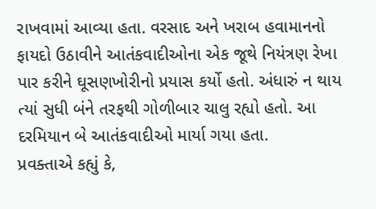રાખવામાં આવ્યા હતા. વરસાદ અને ખરાબ હવામાનનો ફાયદો ઉઠાવીને આતંકવાદીઓના એક જૂથે નિયંત્રણ રેખા પાર કરીને ઘૂસણખોરીનો પ્રયાસ કર્યો હતો. અંધારું ન થાય ત્યાં સુધી બંને તરફથી ગોળીબાર ચાલુ રહ્યો હતો. આ દરમિયાન બે આતંકવાદીઓ માર્યા ગયા હતા.
પ્રવક્તાએ કહ્યું કે,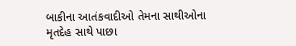બાકીના આતંકવાદીઓ તેમના સાથીઓના મૃતદેહ સાથે પાછા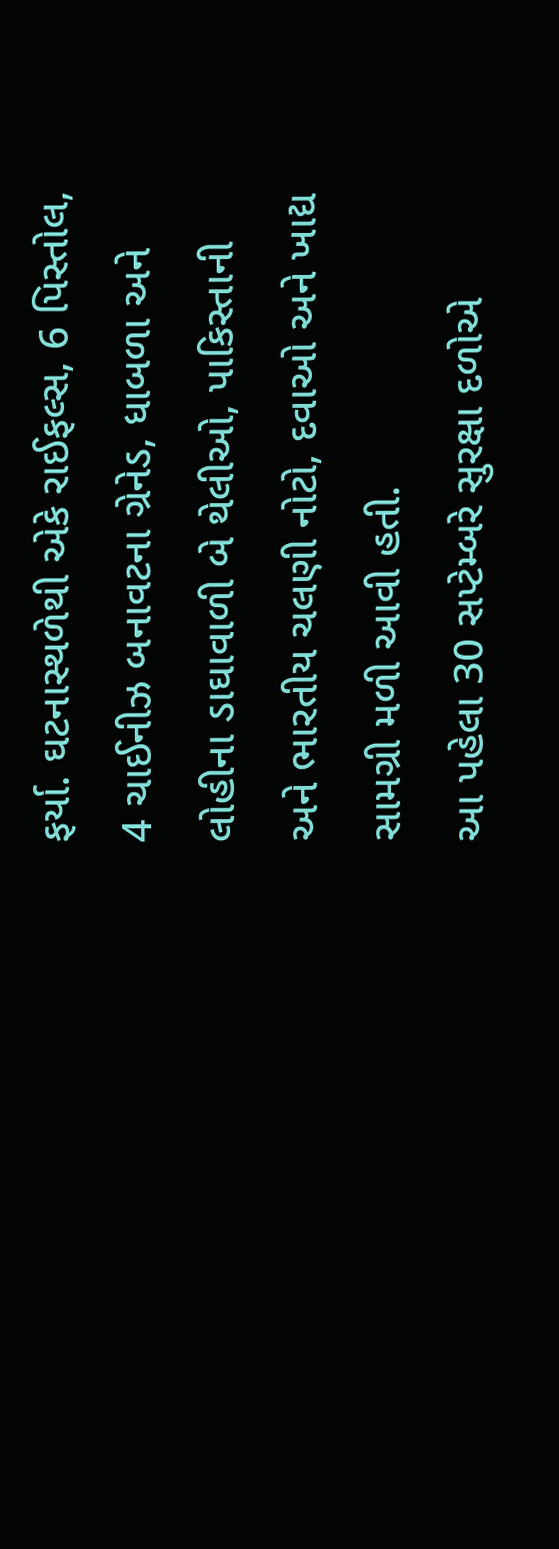ફર્યા. ઘટનાસ્થળેથી એકે રાઈફલ્સ, 6 પિસ્તોલ, 4 ચાઈનીઝ બનાવટના ગ્રેનેડ, ધાબળા અને લોહીના ડાઘાવાળી બે થેલીઓ, પાકિસ્તાની અને ભારતીય ચલણી નોટો, દવાઓ અને ખાદ્ય સામગ્રી મળી આવી હતી.
આ પહેલા 30 સપ્ટેમ્બરે સુરક્ષા દળોએ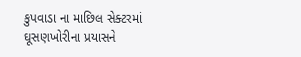કુપવાડા ના માછિલ સેક્ટરમાં ઘૂસણખોરીના પ્રયાસને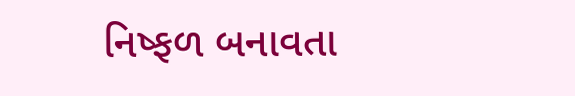નિષ્ફળ બનાવતા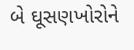બે ઘૂસણખોરોને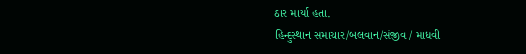ઠાર માર્યા હતા.
હિન્દુસ્થાન સમાચાર/બલવાન/સંજીવ / માધવી